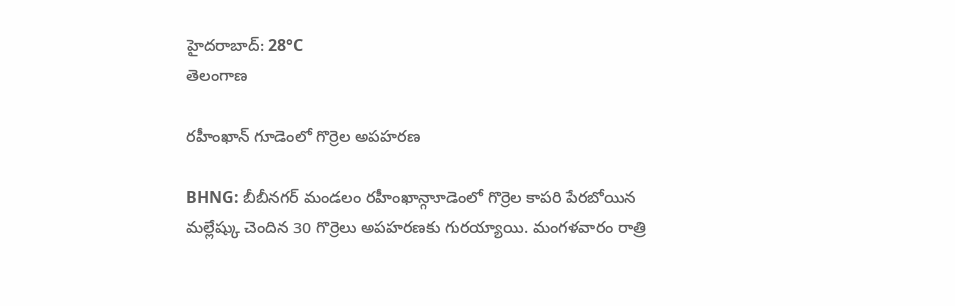హైదరాబాద్: 28°C
తెలంగాణ

రహీంఖాన్ గూడెంలో గొర్రెల అపహరణ

BHNG: బీబీనగర్ మండలం రహీంఖాన్గాూడెంలో గొర్రెల కాపరి పేరబోయిన మల్లేష్కు చెందిన 30 గొర్రెలు అపహరణకు గురయ్యాయి. మంగళవారం రాత్రి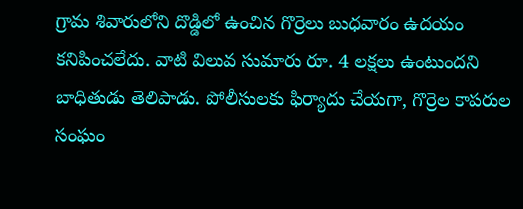గ్రామ శివారులోని దొడ్డిలో ఉంచిన గొర్రెలు బుధవారం ఉదయం కనిపించలేదు. వాటి విలువ సుమారు రూ. 4 లక్షలు ఉంటుందని బాధితుడు తెలిపాడు. పోలీసులకు ఫిర్యాదు చేయగా, గొర్రెల కాపరుల సంఘం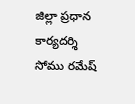జిల్లా ప్రధాన కార్యదర్శి సోము రమేష్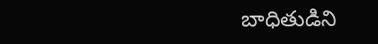బాధితుడిని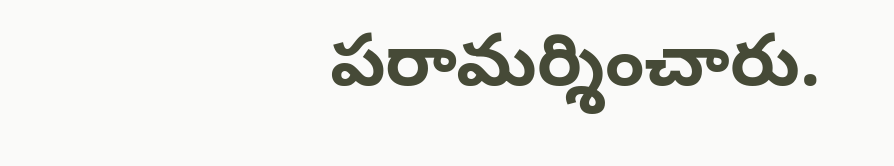పరామర్శించారు.